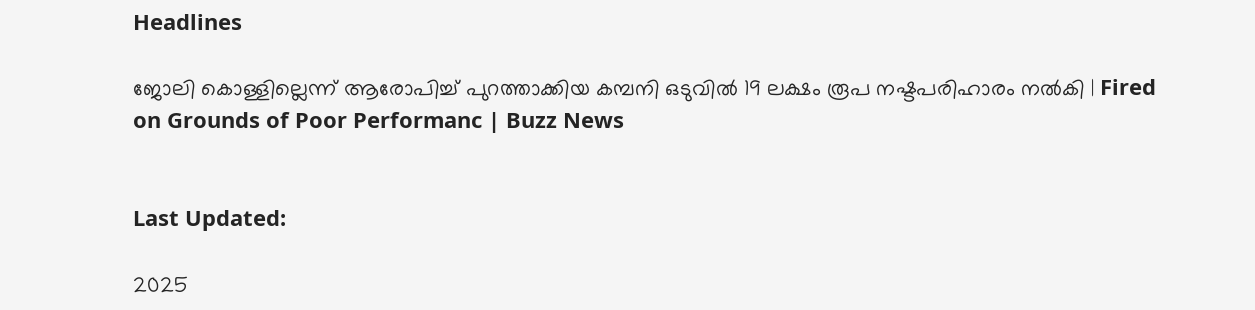Headlines

ജോലി കൊള്ളില്ലെന്ന് ആരോപിച്ച് പുറത്താക്കിയ കമ്പനി ഒടുവിൽ 19 ലക്ഷം രൂപ നഷ്ടപരിഹാരം നൽകി | Fired on Grounds of Poor Performanc | Buzz News


Last Updated:

2025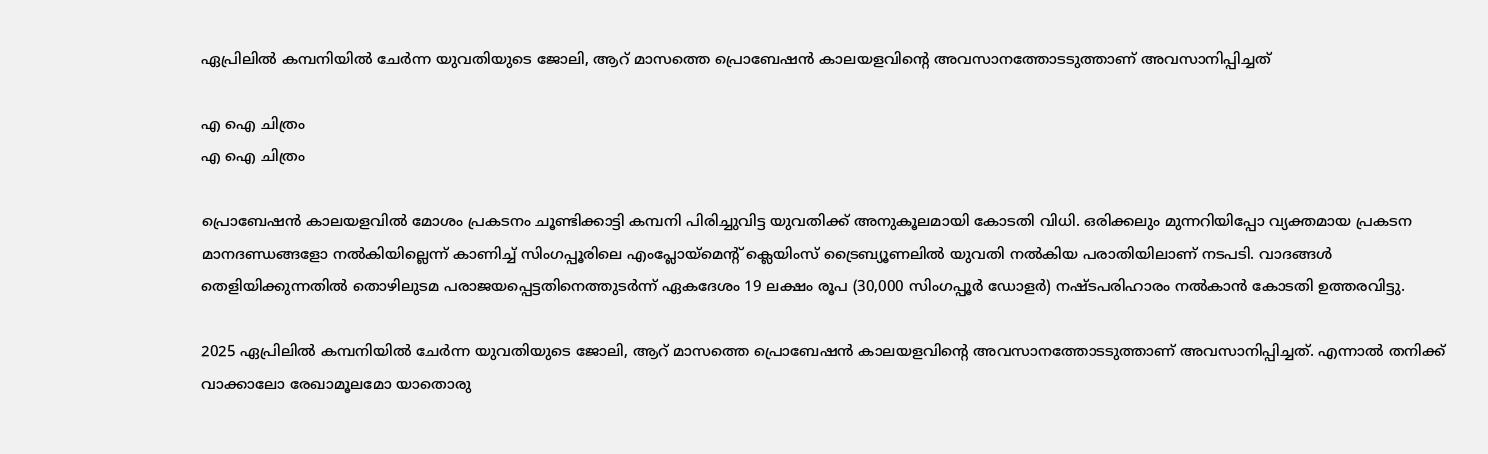ഏപ്രിലിൽ കമ്പനിയിൽ ചേർന്ന യുവതിയുടെ ജോലി, ആറ് മാസത്തെ പ്രൊബേഷൻ കാലയളവിന്റെ അവസാനത്തോടടുത്താണ് അവസാനിപ്പിച്ചത്

എ ഐ ചിത്രം
എ ഐ ചിത്രം

പ്രൊബേഷൻ കാലയളവിൽ മോശം പ്രകടനം ചൂണ്ടിക്കാട്ടി കമ്പനി പിരിച്ചുവിട്ട യുവതിക്ക് അനുകൂലമായി കോടതി വിധി. ഒരിക്കലും മുന്നറിയിപ്പോ വ്യക്തമായ പ്രകടന മാനദണ്ഡങ്ങളോ നൽകിയില്ലെന്ന് കാണിച്ച് സിംഗപ്പൂരിലെ എംപ്ലോയ്‌മെന്റ് ക്ലെയിംസ് ട്രൈബ്യൂണലിൽ യുവതി നൽകിയ പരാതിയിലാണ് നടപടി. വാദങ്ങൾ തെളിയിക്കുന്നതിൽ തൊഴിലുടമ പരാജയപ്പെട്ടതിനെത്തുടർന്ന് ഏകദേശം 19 ലക്ഷം രൂപ (30,000 സിംഗപ്പൂർ ഡോളർ) നഷ്ടപരിഹാരം നൽകാൻ കോടതി ഉത്തരവിട്ടു.

2025 ഏപ്രിലിൽ കമ്പനിയിൽ ചേർന്ന യുവതിയുടെ ജോലി, ആറ് മാസത്തെ പ്രൊബേഷൻ കാലയളവിന്റെ അവസാനത്തോടടുത്താണ് അവസാനിപ്പിച്ചത്. എന്നാൽ തനിക്ക് വാക്കാലോ രേഖാമൂലമോ യാതൊരു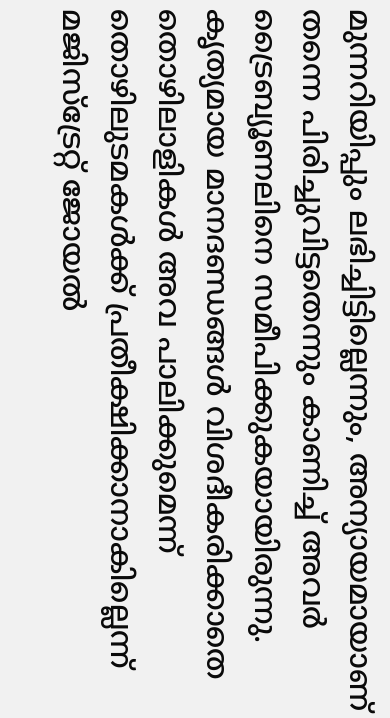മുന്നറിയിപ്പും ലഭിച്ചിട്ടില്ലെന്നും, അന്യായമായാണ് തന്നെ പിരിച്ചുവിട്ടതെന്നും കാണിച്ച് അവർ ട്രൈബ്യൂണലിനെ സമീപിക്കുകയായിരുന്നു. കൃത്യമായ മാനദണ്ഡങ്ങൾ വിശദീകരിക്കാതെ തൊഴിലാളികൾ അവ പാലിക്കുമെന്ന് തൊഴിലുടമകൾക്ക് പ്രതീക്ഷിക്കാനാകില്ലെന്ന് മജിസ്‌ട്രേറ്റ് ജോയൽ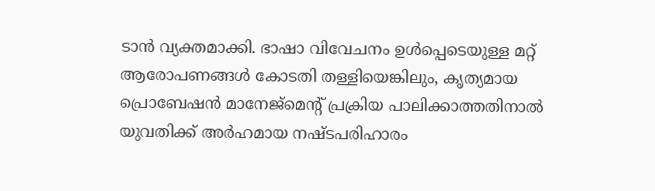ടാൻ വ്യക്തമാക്കി. ഭാഷാ വിവേചനം ഉൾപ്പെടെയുള്ള മറ്റ് ആരോപണങ്ങൾ കോടതി തള്ളിയെങ്കിലും, കൃത്യമായ പ്രൊബേഷൻ മാനേജ്മെന്റ് പ്രക്രിയ പാലിക്കാത്തതിനാൽ യുവതിക്ക് അർഹമായ നഷ്ടപരിഹാരം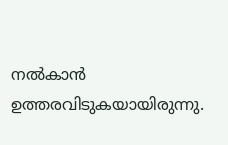നൽകാൻ ഉത്തരവിടുകയായിരുന്നു.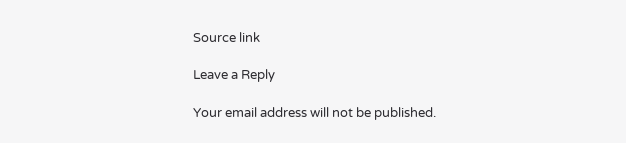Source link

Leave a Reply

Your email address will not be published.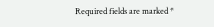Required fields are marked *